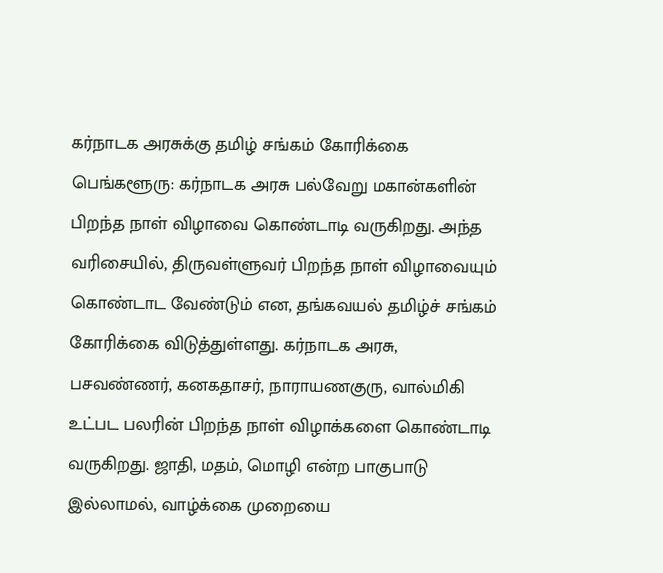கர்நாடக அரசுக்கு தமிழ் சங்கம் கோரிக்கை
பெங்களூரு: கர்நாடக அரசு பல்வேறு மகான்களின் பிறந்த நாள் விழாவை கொண்டாடி வருகிறது. அந்த வரிசையில், திருவள்ளுவர் பிறந்த நாள் விழாவையும் கொண்டாட வேண்டும் என, தங்கவயல் தமிழ்ச் சங்கம் கோரிக்கை விடுத்துள்ளது. கர்நாடக அரசு, பசவண்ணர், கனகதாசர், நாராயணகுரு, வால்மிகி உட்பட பலரின் பிறந்த நாள் விழாக்களை கொண்டாடி வருகிறது. ஜாதி, மதம், மொழி என்ற பாகுபாடு இல்லாமல், வாழ்க்கை முறையை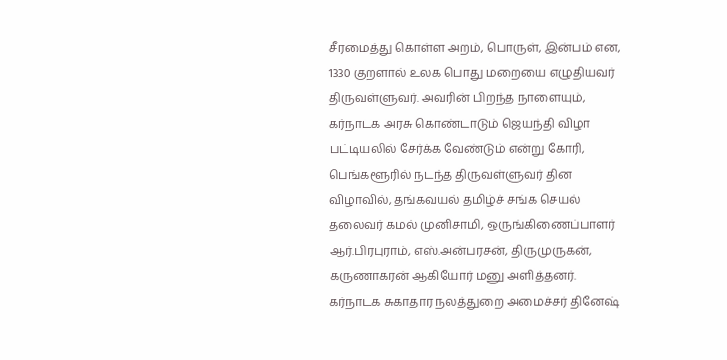சீரமைத்து கொள்ள அறம், பொருள், இன்பம் என, 1330 குறளால் உலக பொது மறையை எழுதியவர் திருவள்ளுவர். அவரின் பிறந்த நாளையும், கர்நாடக அரசு கொண்டாடும் ஜெயந்தி விழா பட்டியலில் சேர்க்க வேண்டும் என்று கோரி, பெங்களூரில் நடந்த திருவள்ளுவர் தின விழாவில், தங்கவயல் தமிழ்ச் சங்க செயல் தலைவர் கமல் முனிசாமி, ஒருங்கிணைப்பாளர் ஆர்.பிரபுராம், எஸ்.அன்பரசன், திருமுருகன், கருணாகரன் ஆகியோர் மனு அளித்தனர். கர்நாடக சுகாதார நலத்துறை அமைச்சர் தினேஷ்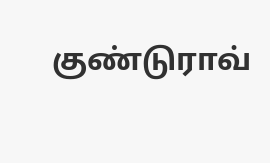குண்டுராவ்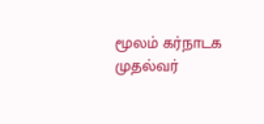மூலம் கர்நாடக முதல்வர்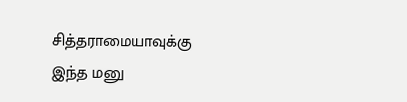சித்தராமையாவுக்கு இந்த மனு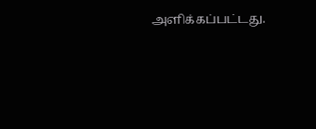அளிக்கப்பட்டது.